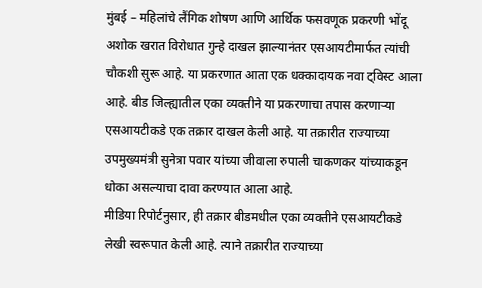मुंबई – महिलांचे लैंगिक शोषण आणि आर्थिक फसवणूक प्रकरणी भोंदू अशोक खरात विरोधात गुन्हे दाखल झाल्यानंतर एसआयटीमार्फत त्यांची चौकशी सुरू आहे. या प्रकरणात आता एक धक्कादायक नवा ट्विस्ट आला आहे. बीड जिल्ह्यातील एका व्यक्तीने या प्रकरणाचा तपास करणाऱ्या एसआयटीकडे एक तक्रार दाखल केली आहे. या तक्रारीत राज्याच्या उपमुख्यमंत्री सुनेत्रा पवार यांच्या जीवाला रुपाली चाकणकर यांच्याकडून धोका असल्याचा दावा करण्यात आला आहे.
मीडिया रिपोर्टनुसार, ही तक्रार बीडमधील एका व्यक्तीने एसआयटीकडे लेखी स्वरूपात केली आहे. त्याने तक्रारीत राज्याच्या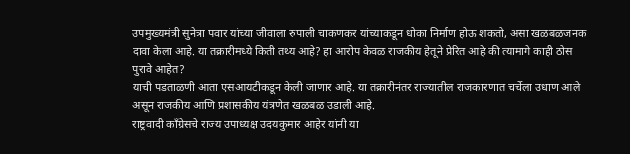उपमुख्यमंत्री सुनेत्रा पवार यांच्या जीवाला रुपाली चाकणकर यांच्याकडून धोका निर्माण होऊ शकतो, असा खळबळजनक दावा केला आहे. या तक्रारीमध्ये किती तथ्य आहे? हा आरोप केवळ राजकीय हेतूने प्रेरित आहे की त्यामागे काही ठोस पुरावे आहेत?
याची पडताळणी आता एसआयटीकडून केली जाणार आहे. या तक्रारीनंतर राज्यातील राजकारणात चर्चेला उधाण आले असून राजकीय आणि प्रशासकीय यंत्रणेत खळबळ उडाली आहे.
राष्ट्रवादी काँग्रेसचे राज्य उपाध्यक्ष उदयकुमार आहेर यांनी या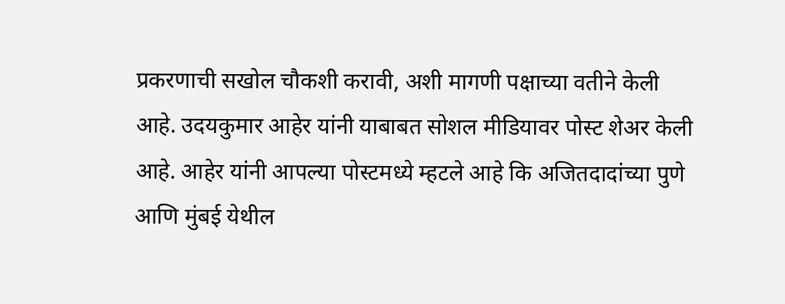प्रकरणाची सखोल चौकशी करावी, अशी मागणी पक्षाच्या वतीने केली आहे. उदयकुमार आहेर यांनी याबाबत सोशल मीडियावर पोस्ट शेअर केली आहे. आहेर यांनी आपल्या पोस्टमध्ये म्हटले आहे कि अजितदादांच्या पुणे आणि मुंबई येथील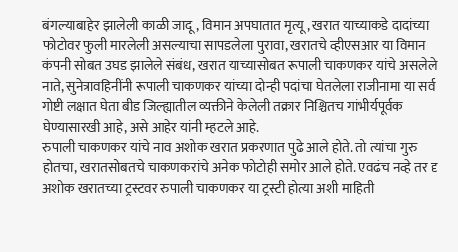बंगल्याबाहेर झालेली काळी जादू, विमान अपघातात मृत्यू, खरात याच्याकडे दादांच्या फोटोवर फुली मारलेली असल्याचा सापडलेला पुरावा, खरातचे व्हीएसआर या विमान कंपनी सोबत उघड झालेले संबंध, खरात याच्यासोबत रूपाली चाकणकर यांचे असलेले नाते, सुनेत्रावहिनींनी रूपाली चाकणकर यांच्या दोन्ही पदांचा घेतलेला राजीनामा या सर्व गोष्टी लक्षात घेता बीड जिल्ह्यातील व्यक्तीने केलेली तक्रार निश्चितच गांभीर्यपूर्वक घेण्यासारखी आहे, असे आहेर यांनी म्हटले आहे.
रुपाली चाकणकर यांचे नाव अशोक खरात प्रकरणात पुढे आले होते. तो त्यांचा गुरु होतचा, खरातसोबतचे चाकणकरांचे अनेक फोटोही समोर आले होते. एवढंच नव्हे तर दृ अशोक खरातच्या ट्रस्टवर रुपाली चाकणकर या ट्रस्टी होत्या अशी माहिती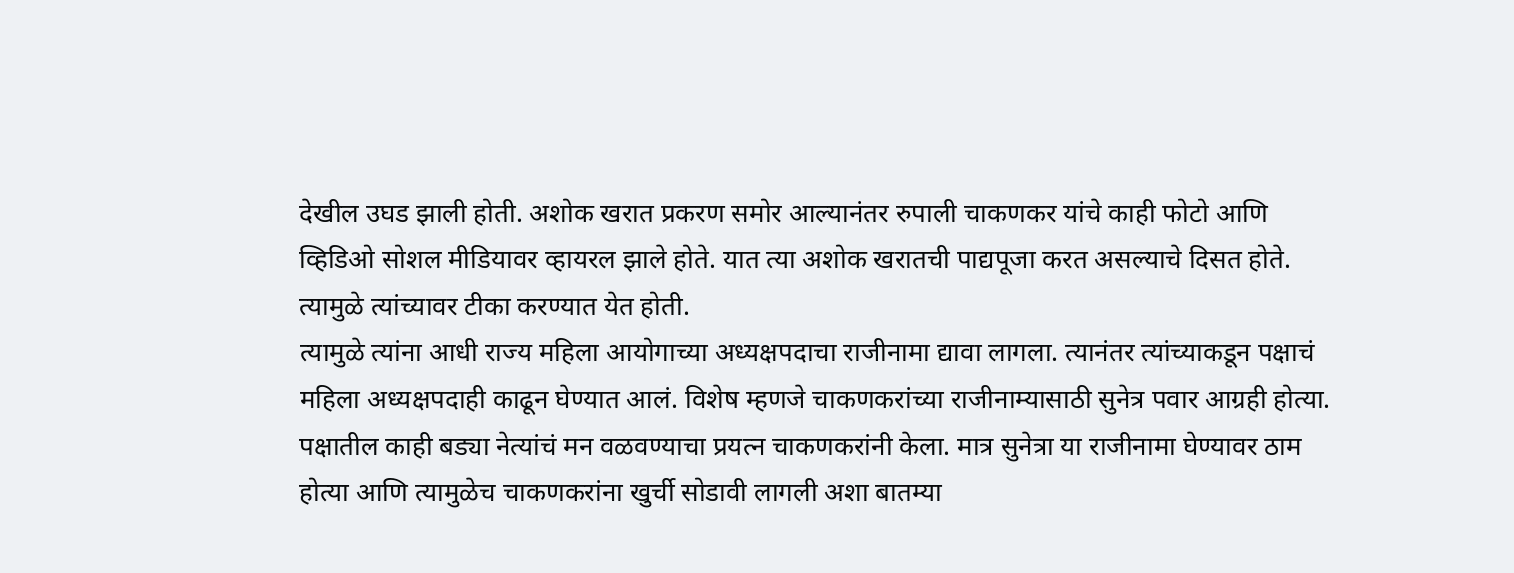देखील उघड झाली होती. अशोक खरात प्रकरण समोर आल्यानंतर रुपाली चाकणकर यांचे काही फोटो आणि व्हिडिओ सोशल मीडियावर व्हायरल झाले होते. यात त्या अशोक खरातची पाद्यपूजा करत असल्याचे दिसत होते. त्यामुळे त्यांच्यावर टीका करण्यात येत होती.
त्यामुळे त्यांना आधी राज्य महिला आयोगाच्या अध्यक्षपदाचा राजीनामा द्यावा लागला. त्यानंतर त्यांच्याकडून पक्षाचं महिला अध्यक्षपदाही काढून घेण्यात आलं. विशेष म्हणजे चाकणकरांच्या राजीनाम्यासाठी सुनेत्र पवार आग्रही होत्या. पक्षातील काही बड्या नेत्यांचं मन वळवण्याचा प्रयत्न चाकणकरांनी केला. मात्र सुनेत्रा या राजीनामा घेण्यावर ठाम होत्या आणि त्यामुळेच चाकणकरांना खुर्ची सोडावी लागली अशा बातम्या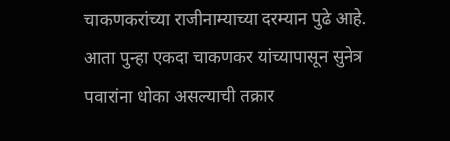चाकणकरांच्या राजीनाम्याच्या दरम्यान पुढे आहे. आता पुन्हा एकदा चाकणकर यांच्यापासून सुनेत्र पवारांना धोका असल्याची तक्रार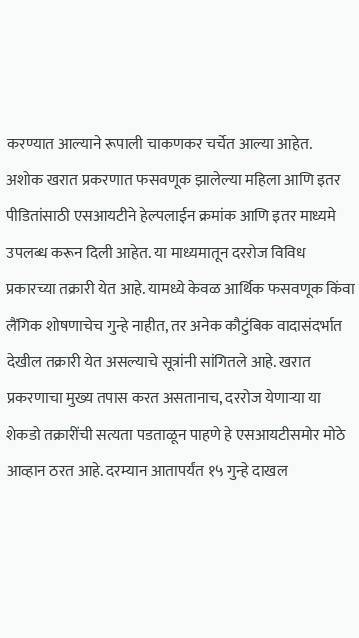करण्यात आल्याने रूपाली चाकणकर चर्चेत आल्या आहेत.
अशोक खरात प्रकरणात फसवणूक झालेल्या महिला आणि इतर पीडितांसाठी एसआयटीने हेल्पलाईन क्रमांक आणि इतर माध्यमे उपलब्ध करून दिली आहेत. या माध्यमातून दररोज विविध प्रकारच्या तक्रारी येत आहे. यामध्ये केवळ आर्थिक फसवणूक किंवा लैंगिक शोषणाचेच गुन्हे नाहीत, तर अनेक कौटुंबिक वादासंदर्भात देखील तक्रारी येत असल्याचे सूत्रांनी सांगितले आहे. खरात प्रकरणाचा मुख्य तपास करत असतानाच, दररोज येणाऱ्या या शेकडो तक्रारींची सत्यता पडताळून पाहणे हे एसआयटीसमोर मोठे आव्हान ठरत आहे. दरम्यान आतापर्यंत १५ गुन्हे दाखल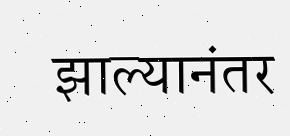झाल्यानंतर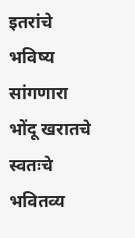इतरांचे भविष्य सांगणारा भोंदू खरातचे स्वतःचे भवितव्य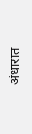अंधारात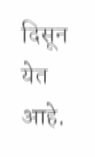दिसून येत आहे.